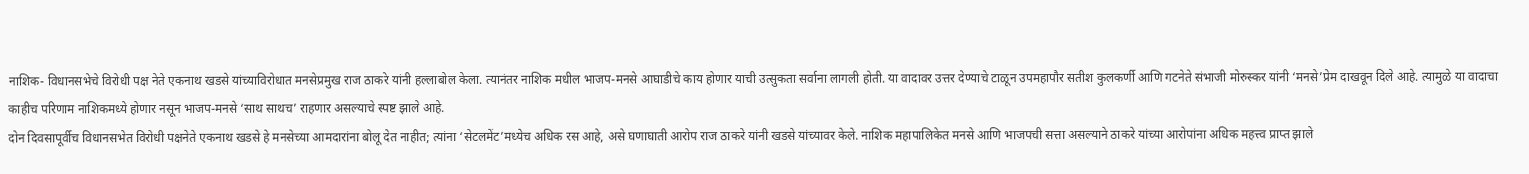नाशिक- विधानसभेचे विरोधी पक्ष नेते एकनाथ खडसे यांच्याविरोधात मनसेप्रमुख राज ठाकरे यांनी हल्लाबोल केला. त्यानंतर नाशिक मधील भाजप-मनसे आघाडीचे काय होणार याची उत्सुकता सर्वाना लागली होती. या वादावर उत्तर देण्याचे टाळून उपमहापौर सतीश कुलकर्णी आणि गटनेते संभाजी मोरुस्कर यांनी ‘मनसे’प्रेम दाखवून दिले आहे. त्यामुळे या वादाचा काहीच परिणाम नाशिकमध्ये होणार नसून भाजप-मनसे ‘साथ साथच’ राहणार असल्याचे स्पष्ट झाले आहे.
दोन दिवसापूर्वीच विधानसभेत विरोधी पक्षनेते एकनाथ खडसे हे मनसेच्या आमदारांना बोलू देत नाहीत; त्यांना ‘सेटलमेंट’मध्येच अधिक रस आहे, असे घणाघाती आरोप राज ठाकरे यांनी खडसे यांच्यावर केले. नाशिक महापालिकेत मनसे आणि भाजपची सत्ता असल्याने ठाकरे यांच्या आरोपांना अधिक महत्त्व प्राप्त झाले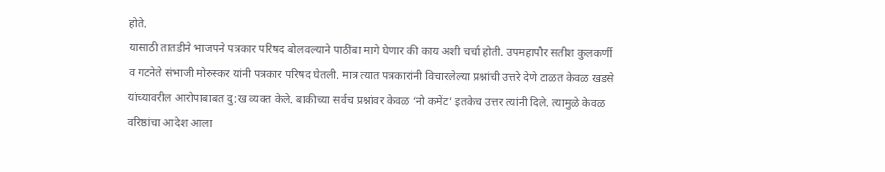होते.
यासाठी तातडीने भाजपने पत्रकार परिषद बोलवल्याने पाठींबा मागे घेणार की काय अशी चर्चा होती. उपमहापौर सतीश कुलकर्णी व गटनेते संभाजी मोरुस्कर यांनी पत्रकार परिषद घेतली. मात्र त्यात पत्रकारांनी विचारलेल्या प्रश्नांची उत्तरे देणे टाळत केवळ खडसे यांच्यावरील आरोपाबाबत दु:ख व्यक्त केले. बाकीच्या सर्वच प्रश्नांवर केवळ ‘नो कमेंट’ इतकेच उत्तर त्यांनी दिले. त्यामुळे केवळ वरिष्ठांचा आदेश आला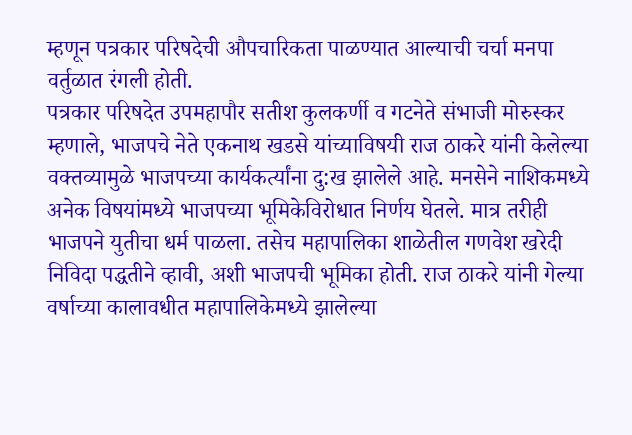म्हणून पत्रकार परिषदेची औपचारिकता पाळण्यात आल्याची चर्चा मनपा वर्तुळात रंगली होती.
पत्रकार परिषदेत उपमहापौर सतीश कुलकर्णी व गटनेते संभाजी मोरुस्कर म्हणाले, भाजपचे नेते एकनाथ खडसे यांच्याविषयी राज ठाकरे यांनी केलेल्या वक्तव्यामुळे भाजपच्या कार्यकर्त्यांना दु:ख झालेले आहे. मनसेने नाशिकमध्ये अनेक विषयांमध्ये भाजपच्या भूमिकेविरोधात निर्णय घेतले. मात्र तरीही भाजपने युतीचा धर्म पाळला. तसेच महापालिका शाळेतील गणवेश खरेदी निविदा पद्धतीने व्हावी, अशी भाजपची भूमिका होती. राज ठाकरे यांनी गेल्या वर्षाच्या कालावधीत महापालिकेमध्ये झालेल्या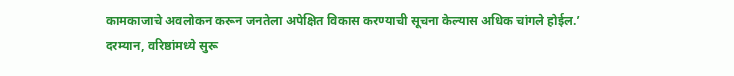कामकाजाचे अवलोकन करून जनतेला अपेक्षित विकास करण्याची सूचना केल्यास अधिक चांगले होईल.’
दरम्यान, वरिष्ठांमध्ये सुरू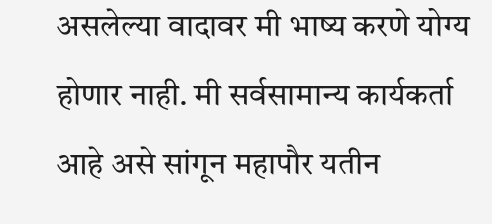असलेल्या वादावर मी भाष्य करणे योग्य होणार नाही. मी सर्वसामान्य कार्यकर्ता आहे असे सांगून महापौर यतीन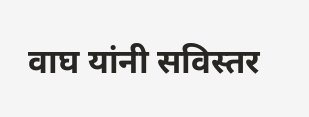वाघ यांनी सविस्तर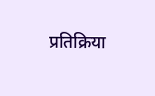प्रतिक्रिया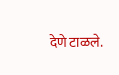देणे टाळले.